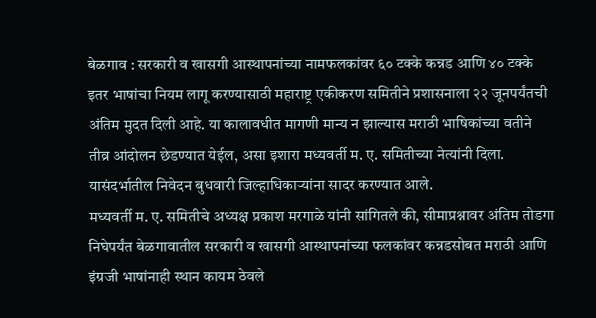बेळगाव : सरकारी व खासगी आस्थापनांच्या नामफलकांवर ६० टक्के कन्नड आणि ४० टक्के इतर भाषांचा नियम लागू करण्यासाठी महाराष्ट्र एकीकरण समितीने प्रशासनाला २२ जूनपर्यंतची अंतिम मुदत दिली आहे. या कालावधीत मागणी मान्य न झाल्यास मराठी भाषिकांच्या वतीने तीव्र आंदोलन छेडण्यात येईल, असा इशारा मध्यवर्ती म. ए. समितीच्या नेत्यांनी दिला. यासंदर्भातील निवेदन बुधवारी जिल्हाधिकाऱ्यांना सादर करण्यात आले.
मध्यवर्ती म. ए. समितीचे अध्यक्ष प्रकाश मरगाळे यांनी सांगितले की, सीमाप्रश्नावर अंतिम तोडगा निघेपर्यंत बेळगावातील सरकारी व खासगी आस्थापनांच्या फलकांवर कन्नडसोबत मराठी आणि इंग्रजी भाषांनाही स्थान कायम ठेवले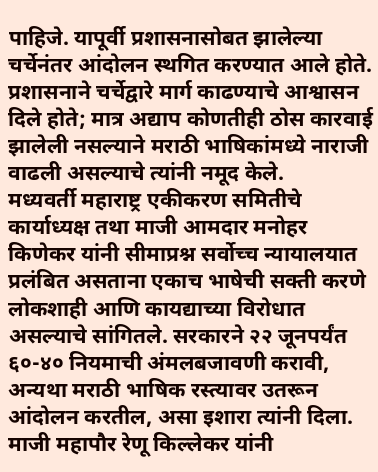पाहिजे. यापूर्वी प्रशासनासोबत झालेल्या चर्चेनंतर आंदोलन स्थगित करण्यात आले होते. प्रशासनाने चर्चेद्वारे मार्ग काढण्याचे आश्वासन दिले होते; मात्र अद्याप कोणतीही ठोस कारवाई झालेली नसल्याने मराठी भाषिकांमध्ये नाराजी वाढली असल्याचे त्यांनी नमूद केले.
मध्यवर्ती महाराष्ट्र एकीकरण समितीचे कार्याध्यक्ष तथा माजी आमदार मनोहर किणेकर यांनी सीमाप्रश्न सर्वोच्च न्यायालयात प्रलंबित असताना एकाच भाषेची सक्ती करणे लोकशाही आणि कायद्याच्या विरोधात असल्याचे सांगितले. सरकारने २२ जूनपर्यंत ६०-४० नियमाची अंमलबजावणी करावी, अन्यथा मराठी भाषिक रस्त्यावर उतरून आंदोलन करतील, असा इशारा त्यांनी दिला.
माजी महापौर रेणू किल्लेकर यांनी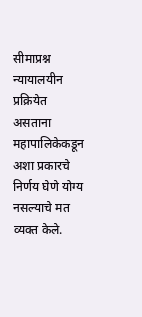सीमाप्रश्न न्यायालयीन प्रक्रियेत असताना महापालिकेकडून अशा प्रकारचे निर्णय घेणे योग्य नसल्याचे मत व्यक्त केले.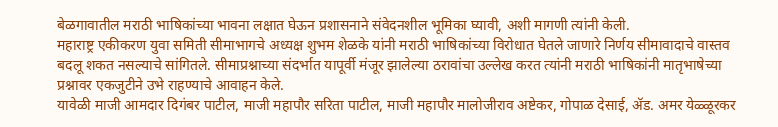बेळगावातील मराठी भाषिकांच्या भावना लक्षात घेऊन प्रशासनाने संवेदनशील भूमिका घ्यावी, अशी मागणी त्यांनी केली.
महाराष्ट्र एकीकरण युवा समिती सीमाभागचे अध्यक्ष शुभम शेळके यांनी मराठी भाषिकांच्या विरोधात घेतले जाणारे निर्णय सीमावादाचे वास्तव बदलू शकत नसल्याचे सांगितले. सीमाप्रश्नाच्या संदर्भात यापूर्वी मंजूर झालेल्या ठरावांचा उल्लेख करत त्यांनी मराठी भाषिकांनी मातृभाषेच्या प्रश्नावर एकजुटीने उभे राहण्याचे आवाहन केले.
यावेळी माजी आमदार दिगंबर पाटील, माजी महापौर सरिता पाटील, माजी महापौर मालोजीराव अष्टेकर, गोपाळ देसाई, ॲड. अमर येळ्ळूरकर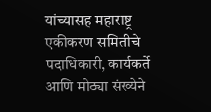यांच्यासह महाराष्ट्र एकीकरण समितीचे पदाधिकारी, कार्यकर्ते आणि मोठ्या संख्येने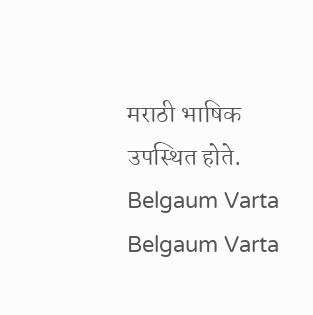मराठी भाषिक उपस्थित होते.
Belgaum Varta Belgaum Varta